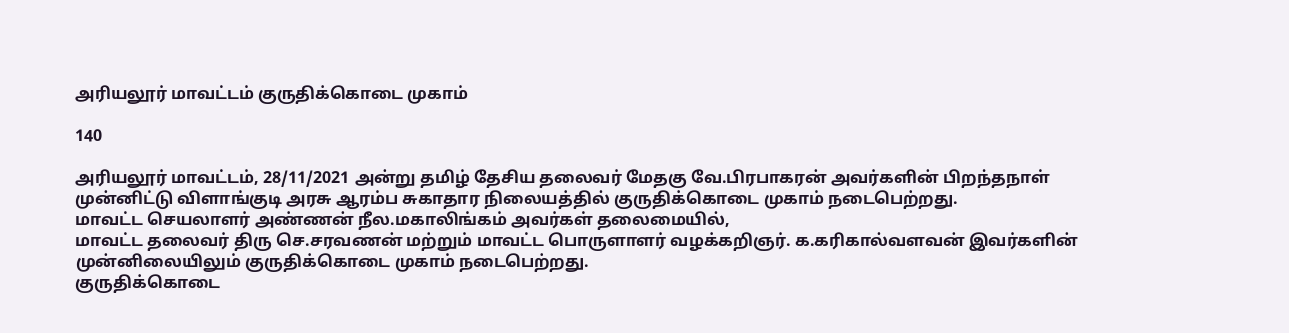அரியலூர் மாவட்டம் குருதிக்கொடை முகாம்

140

அரியலூர் மாவட்டம், 28/11/2021 அன்று தமிழ் தேசிய தலைவர் மேதகு வே.பிரபாகரன் அவர்களின் பிறந்தநாள் முன்னிட்டு விளாங்குடி அரசு ஆரம்ப சுகாதார நிலையத்தில் குருதிக்கொடை முகாம் நடைபெற்றது.
மாவட்ட செயலாளர் அண்ணன் நீல.மகாலிங்கம் அவர்கள் தலைமையில்,
மாவட்ட தலைவர் திரு செ.சரவணன் மற்றும் மாவட்ட பொருளாளர் வழக்கறிஞர். க.கரிகால்வளவன் இவர்களின் முன்னிலையிலும் குருதிக்கொடை முகாம் நடைபெற்றது.
குருதிக்கொடை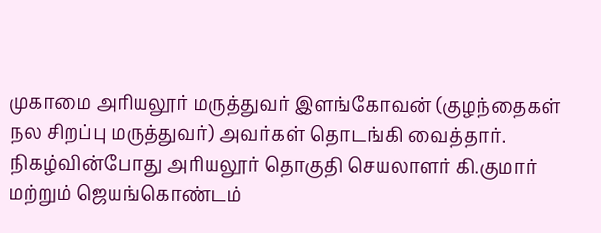முகாமை அரியலூர் மருத்துவர் இளங்கோவன் (குழந்தைகள் நல சிறப்பு மருத்துவர்) அவர்கள் தொடங்கி வைத்தார்.
நிகழ்வின்போது அரியலூர் தொகுதி செயலாளர் கி.குமார் மற்றும் ஜெயங்கொண்டம்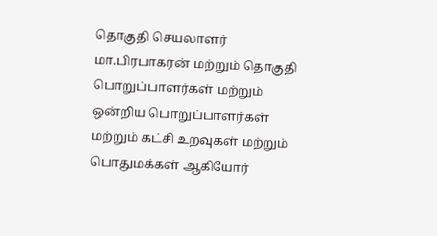தொகுதி செயலாளர் மா.பிரபாகரன் மற்றும் தொகுதி பொறுப்பாளர்கள் மற்றும் ஒன்றிய பொறுப்பாளர்கள் மற்றும் கட்சி உறவுகள் மற்றும் பொதுமக்கள் ஆகியோர்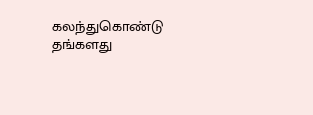கலந்துகொண்டு தங்களது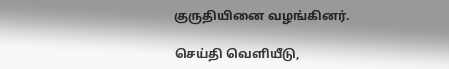குருதியினை வழங்கினர்.

செய்தி வெளியீடு,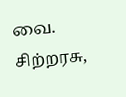வை. சிற்றரசு,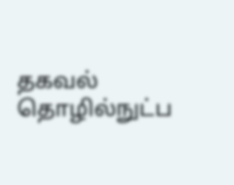தகவல் தொழில்நுட்ப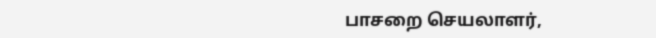பாசறை செயலாளர்,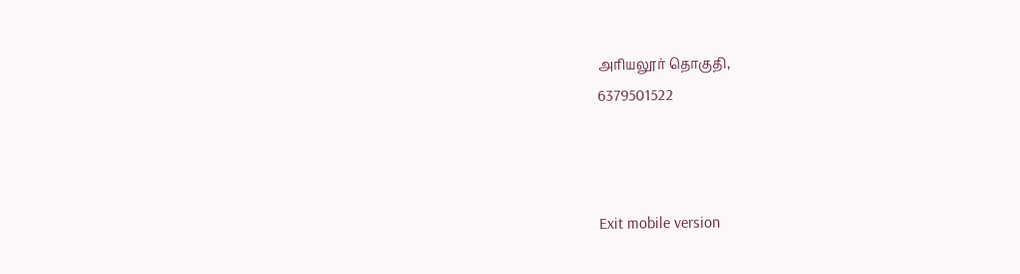அரியலூர் தொகுதி,
6379501522



Exit mobile version